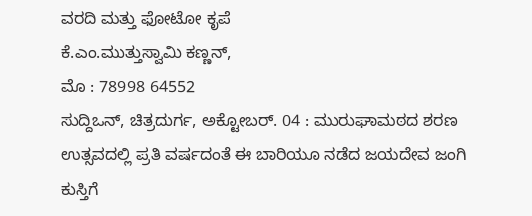ವರದಿ ಮತ್ತು ಫೋಟೋ ಕೃಪೆ
ಕೆ.ಎಂ.ಮುತ್ತುಸ್ವಾಮಿ ಕಣ್ಣನ್,
ಮೊ : 78998 64552
ಸುದ್ದಿಒನ್, ಚಿತ್ರದುರ್ಗ, ಅಕ್ಟೋಬರ್. 04 : ಮುರುಘಾಮಠದ ಶರಣ ಉತ್ಸವದಲ್ಲಿ ಪ್ರತಿ ವರ್ಷದಂತೆ ಈ ಬಾರಿಯೂ ನಡೆದ ಜಯದೇವ ಜಂಗಿ ಕುಸ್ತಿಗೆ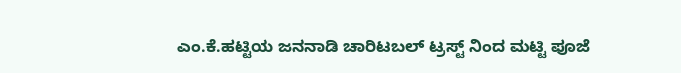ಎಂ.ಕೆ.ಹಟ್ಟಿಯ ಜನನಾಡಿ ಚಾರಿಟಬಲ್ ಟ್ರಸ್ಟ್ ನಿಂದ ಮಟ್ಟಿ ಪೂಜೆ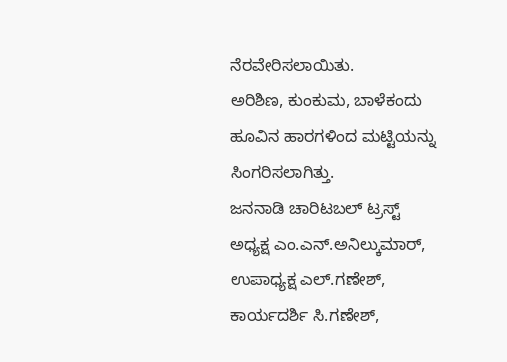ನೆರವೇರಿಸಲಾಯಿತು.
ಅರಿಶಿಣ, ಕುಂಕುಮ, ಬಾಳೆಕಂದು ಹೂವಿನ ಹಾರಗಳಿಂದ ಮಟ್ಟಿಯನ್ನು ಸಿಂಗರಿಸಲಾಗಿತ್ತು.
ಜನನಾಡಿ ಚಾರಿಟಬಲ್ ಟ್ರಸ್ಟ್ ಅಧ್ಯಕ್ಷ ಎಂ.ಎನ್.ಅನಿಲ್ಕುಮಾರ್, ಉಪಾಧ್ಯಕ್ಷ ಎಲ್.ಗಣೇಶ್, ಕಾರ್ಯದರ್ಶಿ ಸಿ.ಗಣೇಶ್,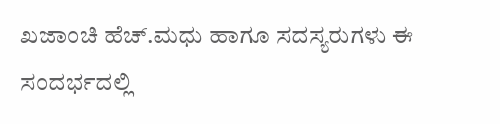ಖಜಾಂಚಿ ಹೆಚ್.ಮಧು ಹಾಗೂ ಸದಸ್ಯರುಗಳು ಈ ಸಂದರ್ಭದಲ್ಲಿ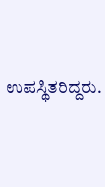ಉಪಸ್ಥಿತರಿದ್ದರು.